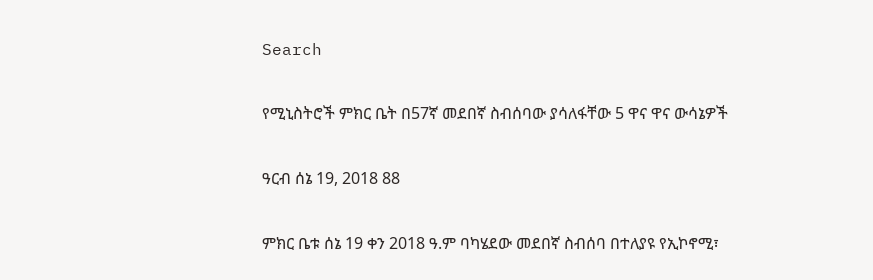Search

የሚኒስትሮች ምክር ቤት በ57ኛ መደበኛ ስብሰባው ያሳለፋቸው 5 ዋና ዋና ውሳኔዎች

ዓርብ ሰኔ 19, 2018 88

ምክር ቤቱ ሰኔ 19 ቀን 2018 ዓ.ም ባካሄደው መደበኛ ስብሰባ በተለያዩ የኢኮኖሚ፣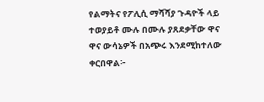የልማትና የፖሊሲ ማሻሻያ ጉዳዮች ላይ ተወያይቶ ሙሉ በሙሉ ያጸደቃቸው ዋና ዋና ውሳኔዎች በአጭሩ እንደሚከተለው ቀርበዋል፦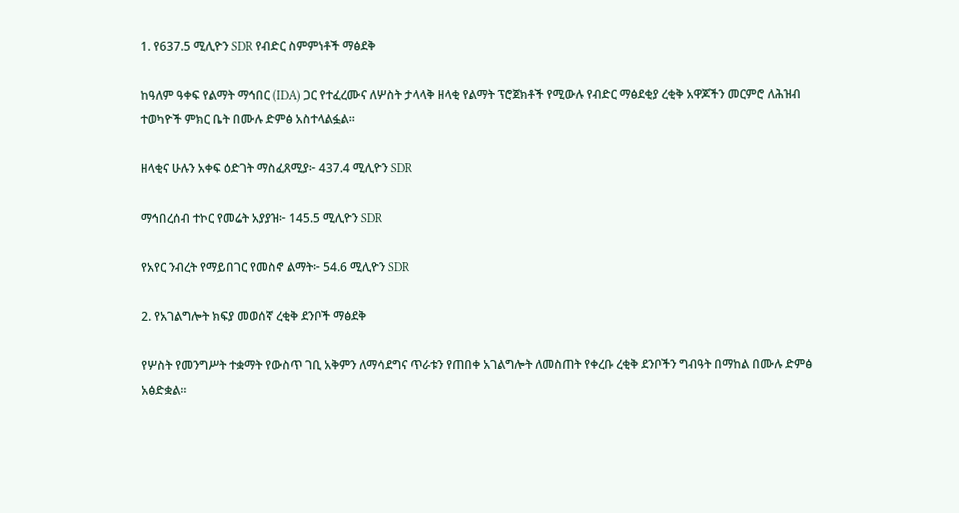1. የ637.5 ሚሊዮን SDR የብድር ስምምነቶች ማፅደቅ

ከዓለም ዓቀፍ የልማት ማኅበር (IDA) ጋር የተፈረሙና ለሦስት ታላላቅ ዘላቂ የልማት ፕሮጀክቶች የሚውሉ የብድር ማፅደቂያ ረቂቅ አዋጆችን መርምሮ ለሕዝብ ተወካዮች ምክር ቤት በሙሉ ድምፅ አስተላልፏል።

ዘላቂና ሁሉን አቀፍ ዕድገት ማስፈጸሚያ፦ 437.4 ሚሊዮን SDR

ማኅበረሰብ ተኮር የመሬት አያያዝ፦ 145.5 ሚሊዮን SDR

የአየር ንብረት የማይበገር የመስኖ ልማት፦ 54.6 ሚሊዮን SDR

2. የአገልግሎት ክፍያ መወሰኛ ረቂቅ ደንቦች ማፅደቅ

የሦስት የመንግሥት ተቋማት የውስጥ ገቢ አቅምን ለማሳደግና ጥራቱን የጠበቀ አገልግሎት ለመስጠት የቀረቡ ረቂቅ ደንቦችን ግብዓት በማከል በሙሉ ድምፅ አፅድቋል።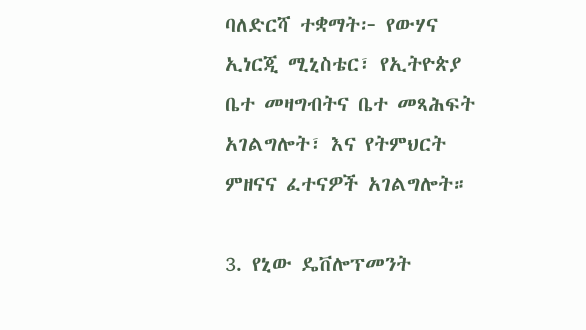ባለድርሻ ተቋማት፦ የውሃና ኢነርጂ ሚኒስቴር፣ የኢትዮጵያ ቤተ መዛግብትና ቤተ መጻሕፍት አገልግሎት፣ እና የትምህርት ምዘናና ፈተናዎች አገልግሎት።

3. የኒው ዴቨሎፕመንት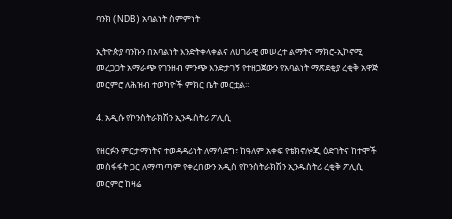ባንክ (NDB) አባልነት ስምምነት

ኢትዮጵያ ባንኩን በአባልነት እንድትቀላቀልና ለሀገራዊ መሠረተ ልማትና ማክሮ-ኢኮኖሚ መረጋጋት አማራጭ የገንዘብ ምንጭ እንድታገኝ የተዘጋጀውን የአባልነት ማጽደቂያ ረቂቅ አዋጅ መርምሮ ለሕዝብ ተወካዮች ምክር ቤት መርቷል።

4. አዲሱ የኮንስትራክሽን ኢንዱስትሪ ፖሊሲ

የዘርፉን ምርታማነትና ተወዳዳሪነት ለማሳደግ፣ ከዓለም አቀፍ የቴክኖሎጂ ዕድገትና ከተሞች መስፋፋት ጋር ለማጣጣም የቀረበውን አዲስ የኮንስትራክሽን ኢንዱስትሪ ረቂቅ ፖሊሲ መርምሮ ከዛሬ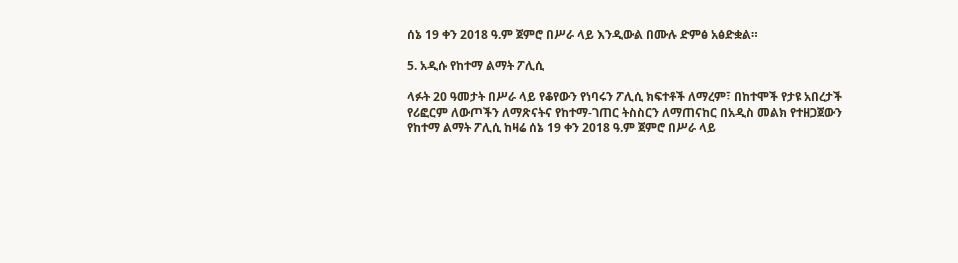ሰኔ 19 ቀን 2018 ዓ.ም ጀምሮ በሥራ ላይ እንዲውል በሙሉ ድምፅ አፅድቋል።

5. አዲሱ የከተማ ልማት ፖሊሲ

ላፉት 20 ዓመታት በሥራ ላይ የቆየውን የነባሩን ፖሊሲ ክፍተቶች ለማረም፣ በከተሞች የታዩ አበረታች የሪፎርም ለውጦችን ለማጽናትና የከተማ-ገጠር ትስስርን ለማጠናከር በአዲስ መልክ የተዘጋጀውን የከተማ ልማት ፖሊሲ ከዛሬ ሰኔ 19 ቀን 2018 ዓ.ም ጀምሮ በሥራ ላይ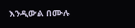እንዲውል በሙሉ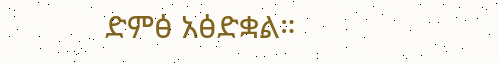ድምፅ አፅድቋል።